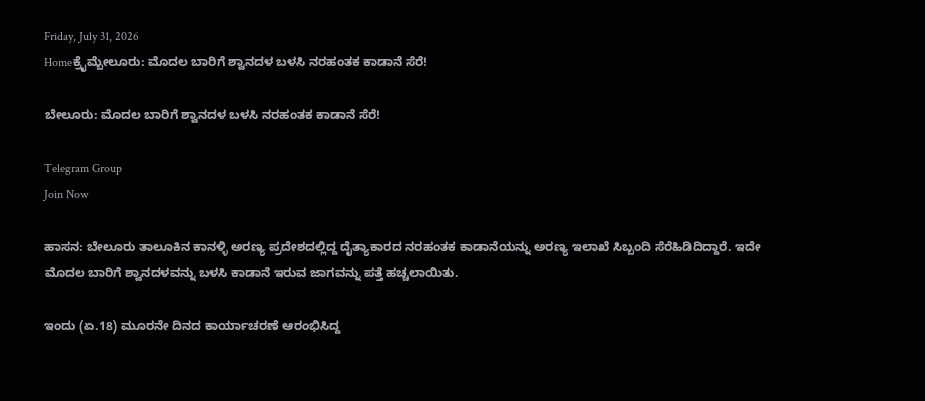Friday, July 31, 2026
Homeಕ್ರೈಮ್ಬೇಲೂರು: ಮೊದಲ ಬಾರಿಗೆ ಶ್ವಾನದಳ ಬಳಸಿ ನರಹಂತಕ ಕಾಡಾನೆ ಸೆರೆ!

ಬೇಲೂರು: ಮೊದಲ ಬಾರಿಗೆ ಶ್ವಾನದಳ ಬಳಸಿ ನರಹಂತಕ ಕಾಡಾನೆ ಸೆರೆ!

Telegram Group
Join Now

ಹಾಸನ: ಬೇಲೂರು ತಾಲೂಕಿನ ಕಾನಳ್ಳಿ ಅರಣ್ಯ ಪ್ರದೇಶದಲ್ಲಿದ್ದ ದೈತ್ಯಾಕಾರದ ನರಹಂತಕ ಕಾಡಾನೆಯನ್ನು ಅರಣ್ಯ ಇಲಾಖೆ ಸಿಬ್ಬಂದಿ ಸೆರೆಹಿಡಿದಿದ್ದಾರೆ. ಇದೇ ಮೊದಲ ಬಾರಿಗೆ ಶ್ವಾನದಳವನ್ನು ಬಳಸಿ ಕಾಡಾನೆ ಇರುವ ಜಾಗವನ್ನು ಪತ್ತೆ ಹಚ್ಚಲಾಯಿತು.

ಇಂದು (ಏ.18) ಮೂರನೇ ದಿನದ ಕಾರ್ಯಾಚರಣೆ ಆರಂಭಿಸಿದ್ದ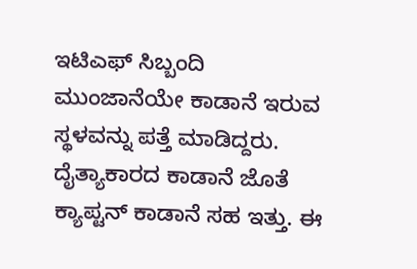ಇಟಿಎಫ್ ಸಿಬ್ಬಂದಿ ಮುಂಜಾನೆಯೇ ಕಾಡಾನೆ ಇರುವ ಸ್ಥಳವನ್ನು ಪತ್ತೆ ಮಾಡಿದ್ದರು. ದೈತ್ಯಾಕಾರದ ಕಾಡಾನೆ ಜೊತೆ ಕ್ಯಾಪ್ಟನ್ ಕಾಡಾನೆ ಸಹ ಇತ್ತು. ಈ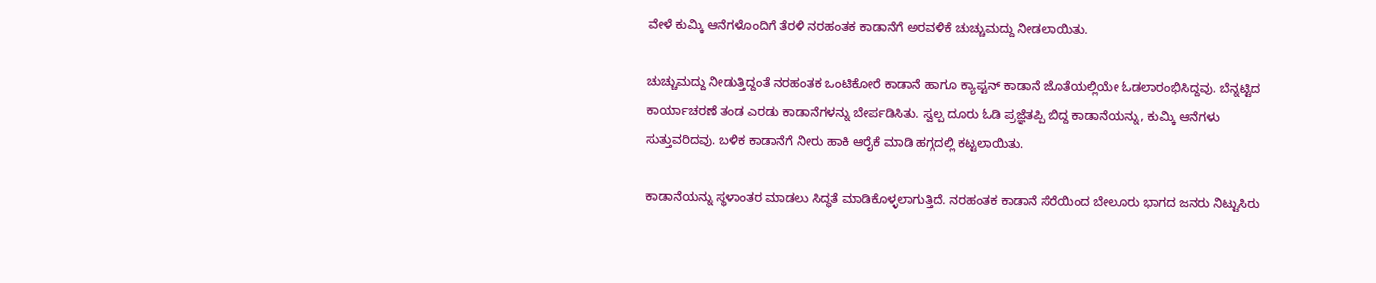ವೇಳೆ ಕುಮ್ಕಿ ಆನೆಗಳೊಂದಿಗೆ ತೆರಳಿ ನರಹಂತಕ ಕಾಡಾನೆಗೆ ಅರವಳಿಕೆ ಚುಚ್ಚುಮದ್ದು ನೀಡಲಾಯಿತು.

ಚುಚ್ಚುಮದ್ದು ನೀಡುತ್ತಿದ್ದಂತೆ ನರಹಂತಕ ಒಂಟಿಕೋರೆ ಕಾಡಾನೆ ಹಾಗೂ ಕ್ಯಾಪ್ಟನ್ ಕಾಡಾನೆ ಜೊತೆಯಲ್ಲಿಯೇ ಓಡಲಾರಂಭಿಸಿದ್ದವು. ಬೆನ್ನಟ್ಟಿದ ಕಾರ್ಯಾಚರಣೆ ತಂಡ ಎರಡು ಕಾಡಾನೆಗಳನ್ನು ಬೇರ್ಪಡಿಸಿತು. ಸ್ವಲ್ಪ ದೂರು ಓಡಿ ಪ್ರಜ್ಞೆತಪ್ಪಿ ಬಿದ್ದ ಕಾಡಾನೆಯನ್ನು, ಕುಮ್ಕಿ ಆನೆಗಳು ಸುತ್ತುವರಿದವು. ಬಳಿಕ ಕಾಡಾನೆಗೆ ನೀರು ಹಾಕಿ ಆರೈಕೆ ಮಾಡಿ ಹಗ್ಗದಲ್ಲಿ ಕಟ್ಟಲಾಯಿತು.

ಕಾಡಾನೆಯನ್ನು ಸ್ಥಳಾಂತರ ಮಾಡಲು ಸಿದ್ಧತೆ ಮಾಡಿಕೊಳ್ಳಲಾಗುತ್ತಿದೆ. ನರಹಂತಕ ಕಾಡಾನೆ ಸೆರೆಯಿಂದ ಬೇಲೂರು ಭಾಗದ ಜನರು ನಿಟ್ಟುಸಿರು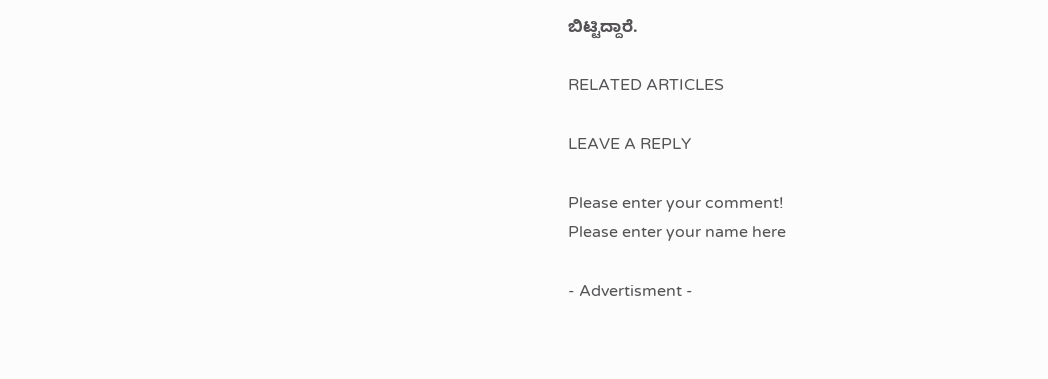ಬಿಟ್ಟಿದ್ದಾರೆ.

RELATED ARTICLES

LEAVE A REPLY

Please enter your comment!
Please enter your name here

- Advertisment -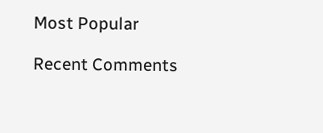Most Popular

Recent Comments